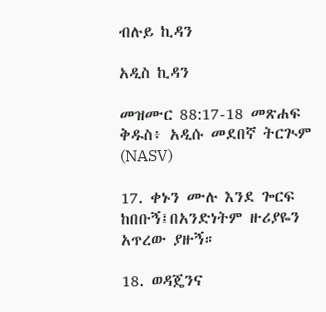ብሉይ ኪዳን

አዲስ ኪዳን

መዝሙር 88:17-18 መጽሐፍ ቅዱስ፥ አዲሱ መደበኛ ትርጒም (NASV)

17. ቀኑን ሙሉ እንደ ጐርፍ ከበቡኝ፤በአንድነትም ዙሪያዬን አጥረው ያዙኝ።

18. ወዳጄንና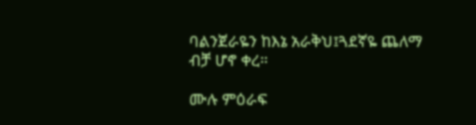ባልንጀራዬን ከእኔ አራቅህ፤ጓደኛዬ ጨለማ ብቻ ሆኖ ቀረ።

ሙሉ ምዕራፍ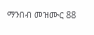ማንበብ መዝሙር 88